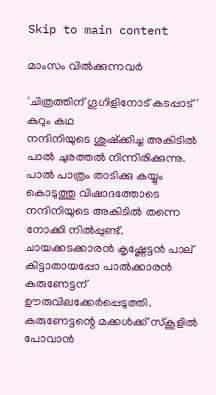Skip to main content

മാംസം വിൽക്കുന്നവർ

'ചിത്രത്തിന് ഗൂഗിളിനോട് കടപ്പാട്'
കുറും കഥ
നന്ദിനിയുടെ ശുഷ്ക്കിച്ച അകിടിൽ പാൽ ചുരത്തൽ നിന്നിരിക്കുന്നു.
പാൽ പാത്രം താടിക്കു കയ്യും കൊടുത്തു വിഷാദത്തോടെ നന്ദിനിയുടെ അകിടിൽ തന്നെ നോക്കി നിൽപ്പുണ്ട്.
ചായക്കടക്കാരൻ കൃഷ്ണേട്ടൻ പാല് കിട്ടാതായപ്പോ പാൽക്കാരൻ കരുണേട്ടന് ഊരുവിലക്കേർപ്പെടുത്തി.
കരുണേട്ടന്റെ മക്കൾക്ക് സ്കൂളിൽ പോവാൻ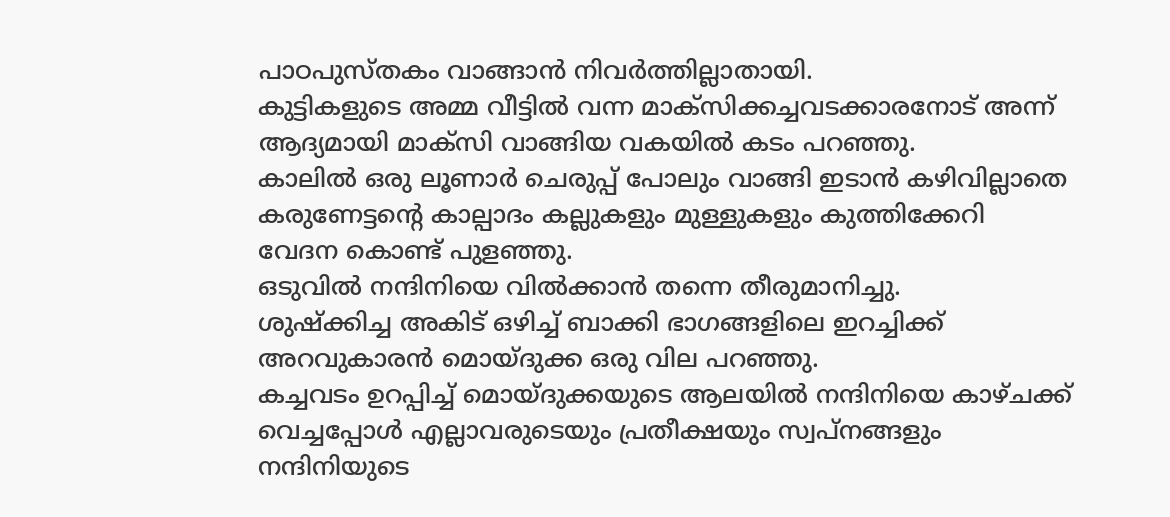പാഠപുസ്തകം വാങ്ങാൻ നിവർത്തില്ലാതായി.
കുട്ടികളുടെ അമ്മ വീട്ടിൽ വന്ന മാക്സിക്കച്ചവടക്കാരനോട് അന്ന് ആദ്യമായി മാക്സി വാങ്ങിയ വകയിൽ കടം പറഞ്ഞു.
കാലിൽ ഒരു ലൂണാർ ചെരുപ്പ് പോലും വാങ്ങി ഇടാൻ കഴിവില്ലാതെ കരുണേട്ടന്റെ കാല്പാദം കല്ലുകളും മുള്ളുകളും കുത്തിക്കേറി വേദന കൊണ്ട് പുളഞ്ഞു.
ഒടുവിൽ നന്ദിനിയെ വിൽക്കാൻ തന്നെ തീരുമാനിച്ചു.
ശുഷ്ക്കിച്ച അകിട് ഒഴിച്ച് ബാക്കി ഭാഗങ്ങളിലെ ഇറച്ചിക്ക് അറവുകാരൻ മൊയ്‌ദുക്ക ഒരു വില പറഞ്ഞു.
കച്ചവടം ഉറപ്പിച്ച് മൊയ്‌ദുക്കയുടെ ആലയിൽ നന്ദിനിയെ കാഴ്ചക്ക് വെച്ചപ്പോൾ എല്ലാവരുടെയും പ്രതീക്ഷയും സ്വപ്നങ്ങളും നന്ദിനിയുടെ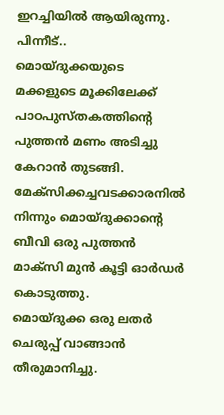ഇറച്ചിയിൽ ആയിരുന്നു.
പിന്നീട്..
മൊയ്‌ദുക്കയുടെ മക്കളുടെ മൂക്കിലേക്ക് പാഠപുസ്തകത്തിന്റെ പുത്തൻ മണം അടിച്ചു കേറാൻ തുടങ്ങി.
മേക്സിക്കച്ചവടക്കാരനിൽ നിന്നും മൊയ്‌ദുക്കാന്റെ ബീവി ഒരു പുത്തൻ മാക്സി മുൻ കൂട്ടി ഓർഡർ കൊടുത്തു.
മൊയ്‌ദുക്ക ഒരു ലതർ ചെരുപ്പ് വാങ്ങാൻ തീരുമാനിച്ചു.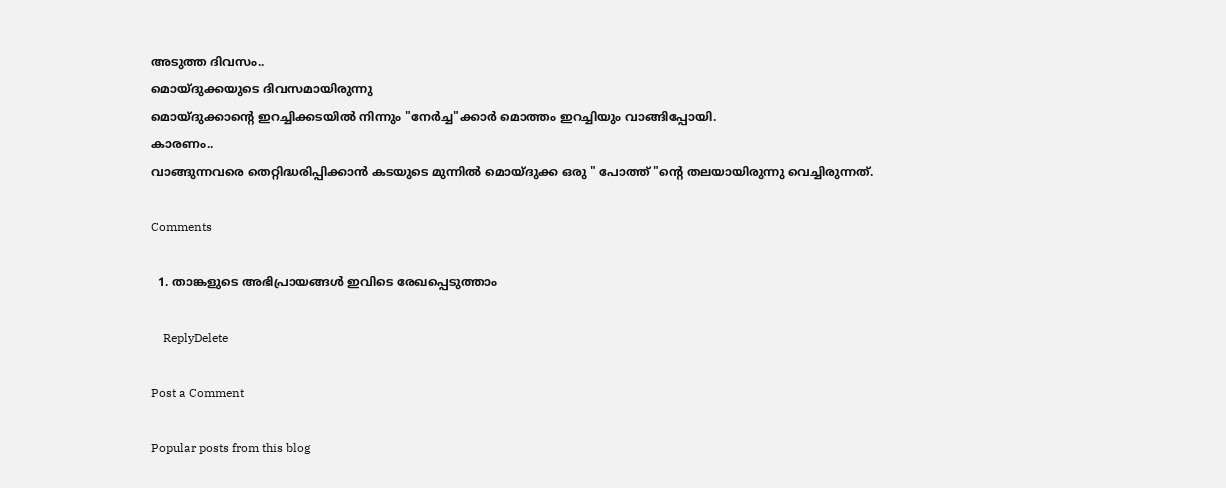അടുത്ത ദിവസം..
മൊയ്‌ദുക്കയുടെ ദിവസമായിരുന്നു
മൊയ്‌ദുക്കാന്റെ ഇറച്ചിക്കടയിൽ നിന്നും "നേർച്ച"ക്കാർ മൊത്തം ഇറച്ചിയും വാങ്ങിപ്പോയി.
കാരണം..
വാങ്ങുന്നവരെ തെറ്റിദ്ധരിപ്പിക്കാൻ കടയുടെ മുന്നിൽ മൊയ്‌ദുക്ക ഒരു " പോത്ത് "ന്റെ തലയായിരുന്നു വെച്ചിരുന്നത്.

Comments

  1. താങ്കളുടെ അഭിപ്രായങ്ങള്‍ ഇവിടെ രേഖപ്പെടുത്താം

    ReplyDelete

Post a Comment

Popular posts from this blog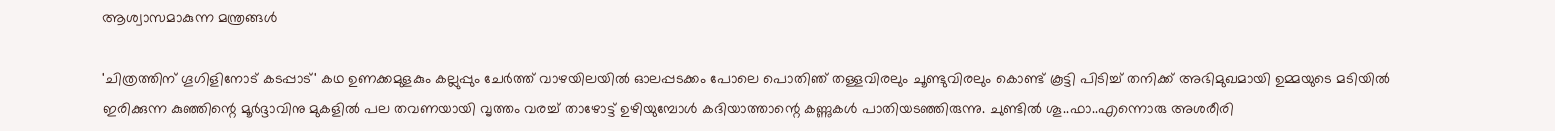ആശ്വാസമാകുന്ന മന്ത്രങ്ങൾ

'ചിത്രത്തിന് ഗൂഗിളിനോട് കടപ്പാട്' കഥ ഉണക്കമുളകും കല്ലുപ്പും ചേർത്ത് വാഴയിലയിൽ ഓലപ്പടക്കം പോലെ പൊതിഞ് തള്ളവിരലും ചൂണ്ടുവിരലും കൊണ്ട് കൂട്ടി പിടിച്ച് തനിക്ക് അഭിമുഖമായി ഉമ്മയുടെ മടിയിൽ ഇരിക്കുന്ന കുഞ്ഞിന്റെ മൂർദ്ദാവിനു മുകളിൽ പല തവണയായി വൃത്തം വരച്ച് താഴോട്ട് ഉഴിയുമ്പോൾ കദിയാത്താന്റെ കണ്ണുകൾ പാതിയടഞ്ഞിരുന്നു. ചുണ്ടിൽ ശൂ..ഫാ..എന്നൊരു അശരീരി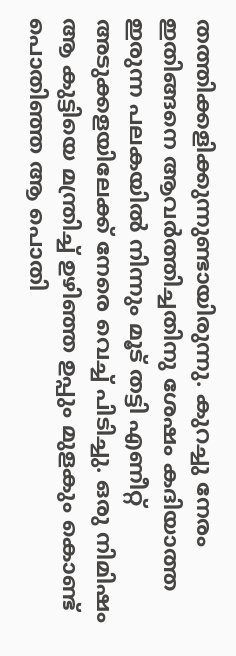തത്തിക്കളിക്കുന്നുണ്ടായിരുന്നു. കുറച്ചു നേരം ഇതിങ്ങനെ ആവർത്തിച്ചതിനു ശേഷം കദിയാത്ത ഇരുന്ന പലകയിൽ നിന്നും മൂട് തട്ടി എണീറ്റ് അടുക്കളയിലേക്ക് നേരെ വെച്ച് പിടിച്ചു. ഒരു നിമിഷം ആ കുട്ടിയെ മന്ത്രിച്ച് ഉഴിഞ്ഞ ഉപ്പും മുളകും കൊണ്ട് പൊതിഞ്ഞ ആ പൊതി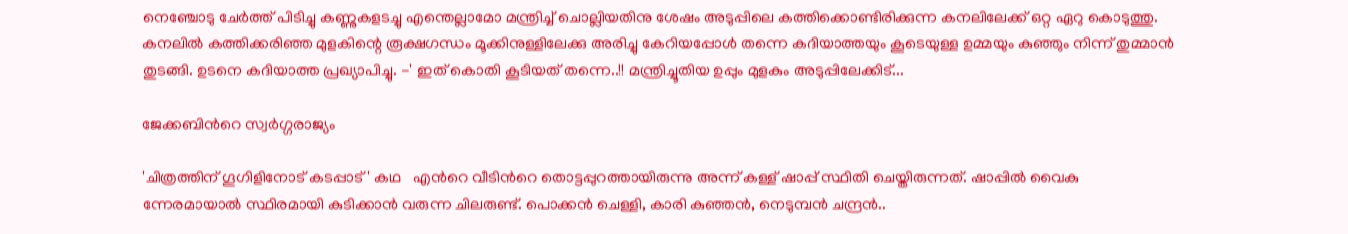നെഞ്ചോടു ചേർത്ത് പിടിച്ചു കണ്ണുകളടച്ചു എന്തെല്ലാമോ മന്ത്രിച്ച് ചൊല്ലിയതിനു ശേഷം അടുപ്പിലെ കത്തിക്കൊണ്ടിരിക്കുന്ന കനലിലേക്ക് ഒറ്റ ഏറു കൊടുത്തു. കനലിൽ കത്തിക്കരിഞ്ഞ മുളകിന്റെ രൂക്ഷഗന്ധം മൂക്കിനുള്ളിലേക്കു അരിച്ചു കേറിയപ്പോൾ തന്നെ കദിയാത്തയും കൂടെയുള്ള ഉമ്മയും കുഞ്ഞും നിന്ന് തുമ്മാൻ തുടങ്ങി. ഉടനെ കദിയാത്ത പ്രഖ്യാപിച്ചു. -' ഇത് കൊതി കൂടിയത് തന്നെ..!! മന്ത്രിച്ചൂതിയ ഉപ്പും മുളകും അടുപ്പിലേക്കിട്...

ജേക്കബിന്‍റെ സ്വർഗ്ഗരാജ്യം

'ചിത്രത്തിന് ഗൂഗിളിനോട് കടപ്പാട്' കഥ   എന്‍റെ വീടിന്‍റെ തൊട്ടപ്പുറത്തായിരുന്നു അന്ന് കള്ള് ഷാപ്പ് സ്ഥിതി ചെയ്തിരുന്നത്. ഷാപ്പിൽ വൈകു ന്നേരമായാൽ സ്ഥിരമായി കുടിക്കാൻ വരുന്ന ചിലരുണ്ട്. പൊക്കൻ ചെള്ളി, കാരി കുഞ്ഞൻ, നെടുമ്പൻ ചന്ദ്രൻ..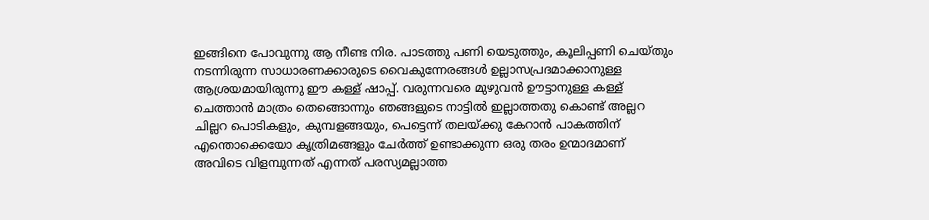ഇങ്ങിനെ പോവുന്നു ആ നീണ്ട നിര. പാടത്തു പണി യെടുത്തും, കൂലിപ്പണി ചെയ്തും നടന്നിരുന്ന സാധാരണക്കാരുടെ വൈകുന്നേരങ്ങൾ ഉല്ലാസപ്രദമാക്കാനുള്ള ആശ്രയമായിരുന്നു ഈ കള്ള് ഷാപ്പ്. വരുന്നവരെ മുഴുവൻ ഊട്ടാനുള്ള കള്ള് ചെത്താൻ മാത്രം തെങ്ങൊന്നും ഞങ്ങളുടെ നാട്ടിൽ ഇല്ലാത്തതു കൊണ്ട് അല്ലറ ചില്ലറ പൊടികളും, കുമ്പളങ്ങയും, പെട്ടെന്ന് തലയ്ക്കു കേറാൻ പാകത്തിന് എന്തൊക്കെയോ കൃത്രിമങ്ങളും ചേർത്ത് ഉണ്ടാക്കുന്ന ഒരു തരം ഉന്മാദമാണ് അവിടെ വിളമ്പുന്നത് എന്നത് പരസ്യമല്ലാത്ത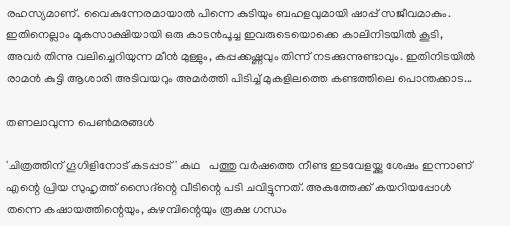രഹസ്യമാണ്. വൈകുന്നേരമായാൽ പിന്നെ കുടിയും ബഹളവുമായി ഷാപ്പ് സജീവമാകും. ഇതിനെല്ലാം മൂകസാക്ഷിയായി ഒരു കാടൻപൂച്ച ഇവരുടെയൊക്കെ കാലിനിടയിൽ കൂടി, അവർ തിന്നു വലിച്ചെറിയുന്ന മീൻ മുള്ളും, കപ്പക്കഷ്ണവും തിന്ന് നടക്കുന്നുണ്ടാവും. ഇതിനിടയിൽ രാമൻ കുട്ടി ആശാരി അടിവയറും അമർത്തി പിടിച്ച് മുകളിലത്തെ കണ്ടത്തിലെ പൊന്തക്കാട...

തണലാവുന്ന പെൺമരങ്ങൾ

'ചിത്രത്തിന് ഗൂഗിളിനോട് കടപ്പാട്' കഥ   പത്തു വർഷത്തെ നീണ്ട ഇടവേളയ്ക്കു ശേഷം ഇന്നാണ് എന്റെ പ്രിയ സുഹൃത്ത് സൈദ്ന്റെ വീടിന്റെ പടി ചവിട്ടുന്നത്. അകത്തേക്ക് കയറിയപ്പോൾ തന്നെ കഷായത്തിന്റെയും, കുഴമ്പിന്റെയും രൂക്ഷ ഗന്ധം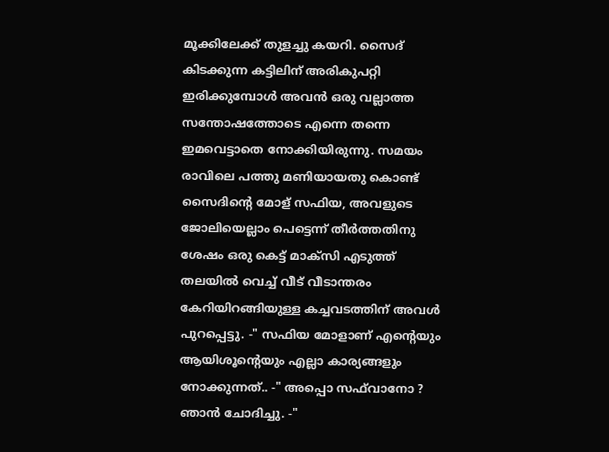മൂക്കിലേക്ക് തുളച്ചു കയറി. സൈദ് കിടക്കുന്ന കട്ടിലിന് അരികുപറ്റി ഇരിക്കുമ്പോൾ അവൻ ഒരു വല്ലാത്ത സന്തോഷത്തോടെ എന്നെ തന്നെ ഇമവെട്ടാതെ നോക്കിയിരുന്നു. സമയം രാവിലെ പത്തു മണിയായതു കൊണ്ട് സൈദിന്റെ മോള് സഫിയ, അവളുടെ ജോലിയെല്ലാം പെട്ടെന്ന് തീർത്തതിനു ശേഷം ഒരു കെട്ട് മാക്സി എടുത്ത് തലയിൽ വെച്ച് വീട്‌ വീടാന്തരം കേറിയിറങ്ങിയുള്ള കച്ചവടത്തിന് അവൾ പുറപ്പെട്ടു. -" സഫിയ മോളാണ് എന്റെയും ആയിശൂന്റെയും എല്ലാ കാര്യങ്ങളും നോക്കുന്നത്.. -" അപ്പൊ സഫ്‌വാനോ ? ഞാൻ ചോദിച്ചു. -"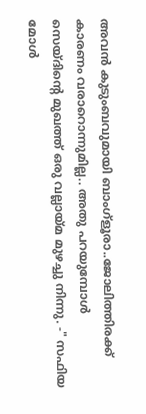അവൻ കുടുംബവുമായി ബാംഗ്ളൂരാ..ജോലിത്തിരക്ക് കാരണം വരാറൊന്നുമില്ല.. അതു പറയുമ്പോൾ സെയ്ദിന്റെ മുഖത്ത് ഒരു വല്ലായ്‌മ മുഴച്ചു നിന്നു. -" സഫിയ മോൾ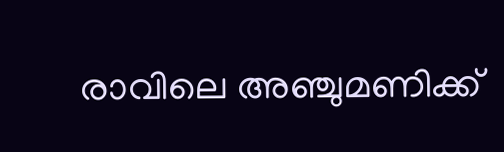രാവിലെ അഞ്ചുമണിക്ക്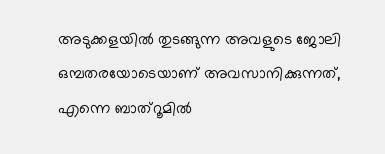അടുക്കളയിൽ തുടങ്ങുന്ന അവളുടെ ജോലി ഒമ്പതരയോടെയാണ് അവസാനിക്കുന്നത്, എന്നെ ബാത്‌റൂമിൽ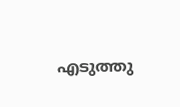എടുത്തു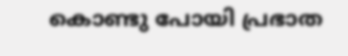കൊണ്ടു പോയി പ്രഭാത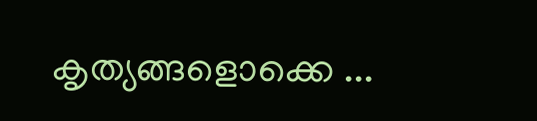കൃത്യങ്ങളൊക്കെ ...